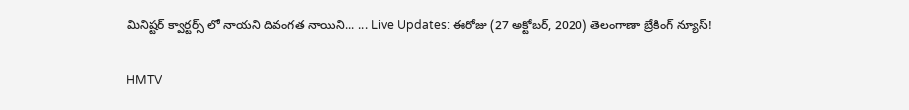మినిష్టర్ క్వార్టర్స్ లో నాయని దివంగత నాయిని... ... Live Updates: ఈరోజు (27 అక్టోబర్, 2020) తెలంగాణా బ్రేకింగ్ న్యూస్!

HMTV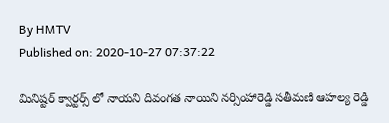By HMTV
Published on: 2020-10-27 07:37:22

మినిష్టర్ క్వార్టర్స్ లో నాయని దివంగత నాయిని నర్సింహారెడ్డి సతీమణి ఆహల్య రెడ్డి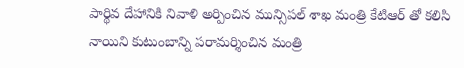పార్థివ దేహానికి నివాళి అర్పించిన మున్సిపల్ శాఖ మంత్రి కేటిఆర్ తో కలిసి నాయిని కుటుంబాన్ని పరామర్శించిన మంత్రి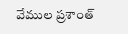వేముల ప్రశాంత్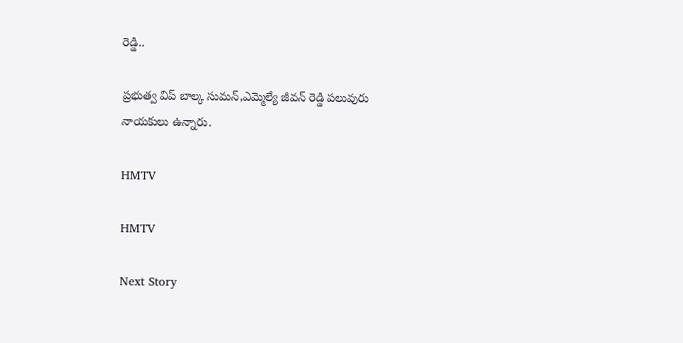రెడ్డి..

ప్రభుత్వ విప్ బాల్క సుమన్,ఎమ్మెల్యే జీవన్ రెడ్డి పలువురు నాయకులు ఉన్నారు.

HMTV

HMTV

Next Story